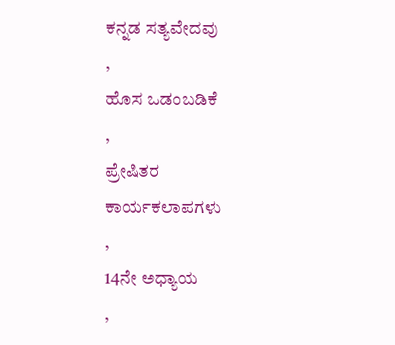ಕನ್ನಡ ಸತ್ಯವೇದವು
,
ಹೊಸ ಒಡಂಬಡಿಕೆ
,
ಪ್ರೇಷಿತರ ಕಾರ್ಯಕಲಾಪಗಳು
,
14ನೇ ಅಧ್ಯಾಯ
,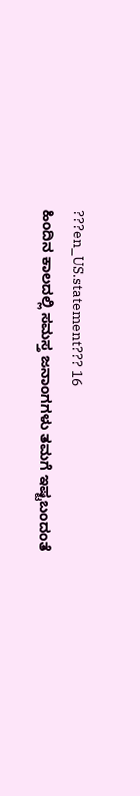???en_US.statement??? 16
ಹಿಂದಿನ ಕಾಲದಲ್ಲಿ ಸಮಸ್ತ ಜನಾಂಗಗಳು ತಮಗೆ ಇಷ್ಟಬಂದಂತೆ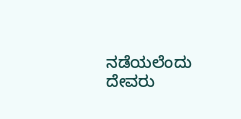ನಡೆಯಲೆಂದು ದೇವರು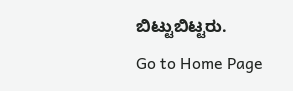ಬಿಟ್ಟುಬಿಟ್ಟರು.
Go to Home Page